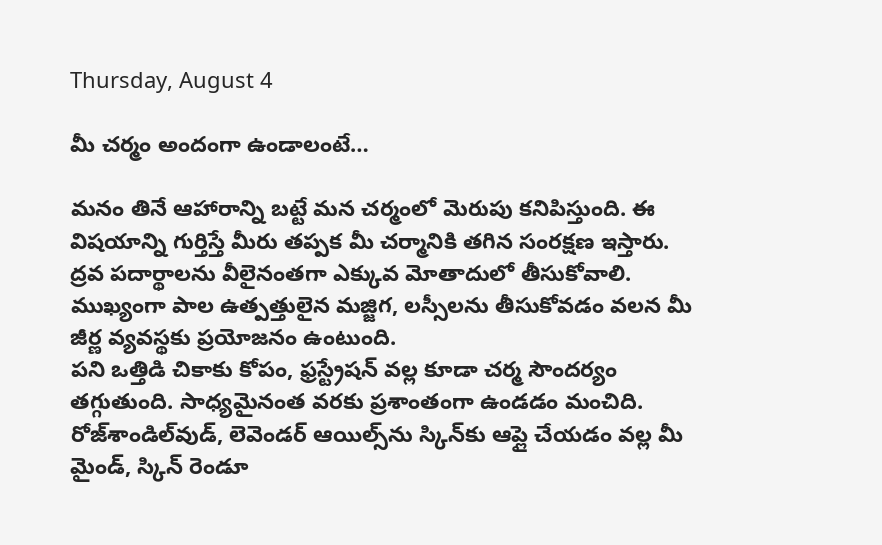Thursday, August 4

మీ చర్మం అందంగా ఉండాలంటే…

మనం తినే ఆహారాన్ని బట్టే మన చర్మంలో మెరుపు కనిపిస్తుంది. ఈ విషయాన్ని గుర్తిస్తే మీరు తప్పక మీ చర్మానికి తగిన సంరక్షణ ఇస్తారు. ద్రవ పదార్థాలను వీలైనంతగా ఎక్కువ మోతాదులో తీసుకోవాలి. ముఖ్యంగా పాల ఉత్పత్తులైన మజ్జిగ, లస్సీలను తీసుకోవడం వలన మీ జీర్ణ వ్యవస్థకు ప్రయోజనం ఉంటుంది.
పని ఒత్తిడి చికాకు కోపం, ఫ్రస్ట్రేషన్‌ వల్ల కూడా చర్మ సౌందర్యం తగ్గుతుంది. సాధ్యమైనంత వరకు ప్రశాంతంగా ఉండడం మంచిది. రోజ్‌శాండిల్‌వుడ్‌, లెవెండర్‌ ఆయిల్స్‌ను స్కిన్‌కు ఆప్లై చేయడం వల్ల మీ మైండ్‌, స్కిన్‌ రెండూ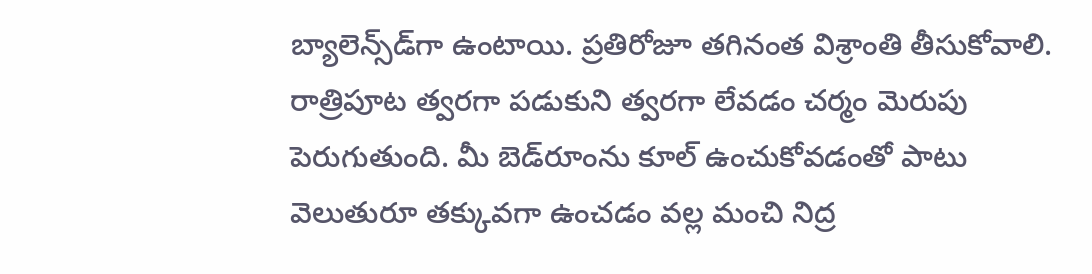బ్యాలెన్స్‌డ్‌గా ఉంటాయి. ప్రతిరోజూ తగినంత విశ్రాంతి తీసుకోవాలి. రాత్రిపూట త్వరగా పడుకుని త్వరగా లేవడం చర్మం మెరుపు పెరుగుతుంది. మీ బెడ్‌రూంను కూల్‌ ఉంచుకోవడంతో పాటు వెలుతురూ తక్కువగా ఉంచడం వల్ల మంచి నిద్ర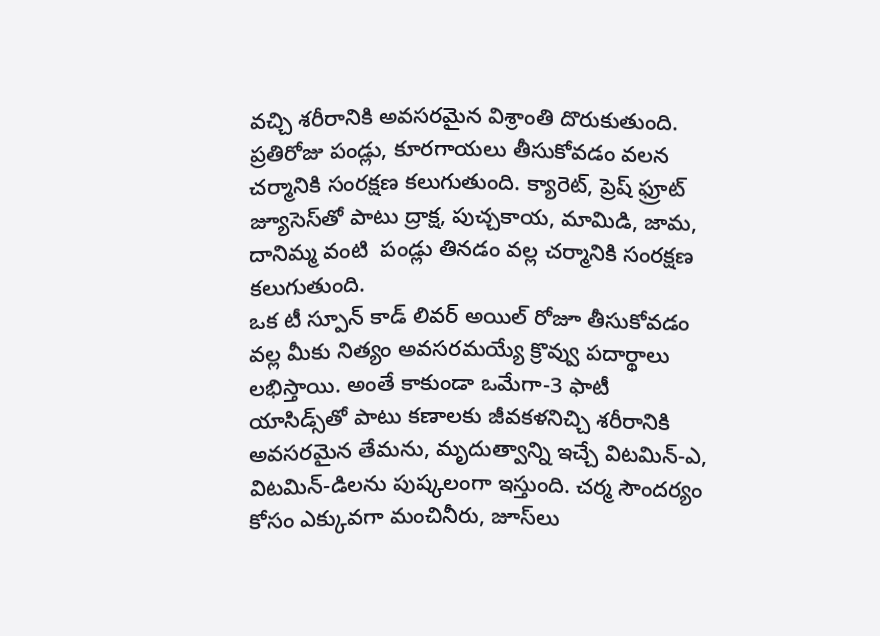వచ్చి శరీరానికి అవసరమైన విశ్రాంతి దొరుకుతుంది.
ప్రతిరోజు పండ్లు, కూరగాయలు తీసుకోవడం వలన చర్మానికి సంరక్షణ కలుగుతుంది. క్యారెట్, ప్రెష్‌ ఫ్రూట్ జ్యూసెస్‌తో పాటు ద్రాక్ష, పుచ్చకాయ, మామిడి, జామ, దానిమ్మ వంటి  పండ్లు తినడం వల్ల చర్మానికి సంరక్షణ కలుగుతుంది.
ఒక టీ స్పూన్‌ కాడ్‌ లివర్‌ అయిల్‌ రోజూ తీసుకోవడం వల్ల మీకు నిత్యం అవసరమయ్యే క్రొవ్వు పదార్థాలు లభిస్తాయి. అంతే కాకుండా ఒమేగా-3 ఫాటీ యాసిడ్స్‌తో పాటు కణాలకు జీవకళనిచ్చి శరీరానికి అవసరమైన తేమను, మృదుత్వాన్ని ఇచ్చే విటమిన్‌-ఎ, విటమిన్‌-డిలను పుష్కలంగా ఇస్తుంది. చర్మ సౌందర్యం కోసం ఎక్కువగా మంచినీరు, జూస్‌లు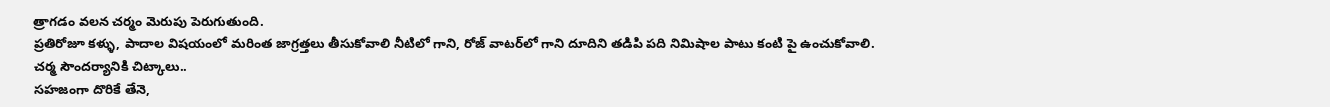త్రాగడం వలన చర్మం మెరుపు పెరుగుతుంది.
ప్రతిరోజూ కళ్ళు, పాదాల విషయంలో మరింత జాగ్రత్తలు తీసుకోవాలి నీటిలో గాని, రోజ్‌ వాటర్‌లో గాని దూదిని తడిపి పది నిమిషాల పాటు కంటి పై ఉంచుకోవాలి.
చర్మ సౌందర్యానికి చిట్కాలు..
సహజంగా దొరికే తేనె,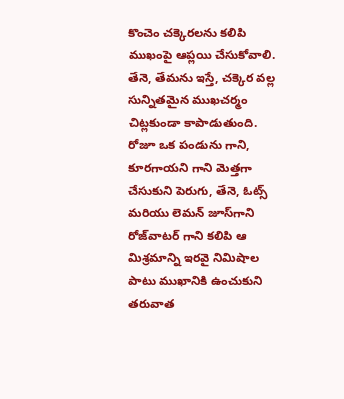కొంచెం చక్కెరలను కలిపి ముఖంపై ఆప్లయి చేసుకోవాలి. తేనె, తేమను ఇస్తే, చక్కెర వల్ల సున్నితమైన ముఖచర్మం చిట్లకుండా కాపాడుతుంది. రోజూ ఒక పండును గాని, కూరగాయని గాని మెత్తగా చేసుకుని పెరుగు, తేనె, ఓట్స్  మరియు లెమన్‌ జూస్‌గాని రోజ్‌వాటర్‌ గాని కలిపి ఆ మిశ్రమాన్ని ఇరవై నిమిషాల పాటు ముఖానికి ఉంచుకుని తరువాత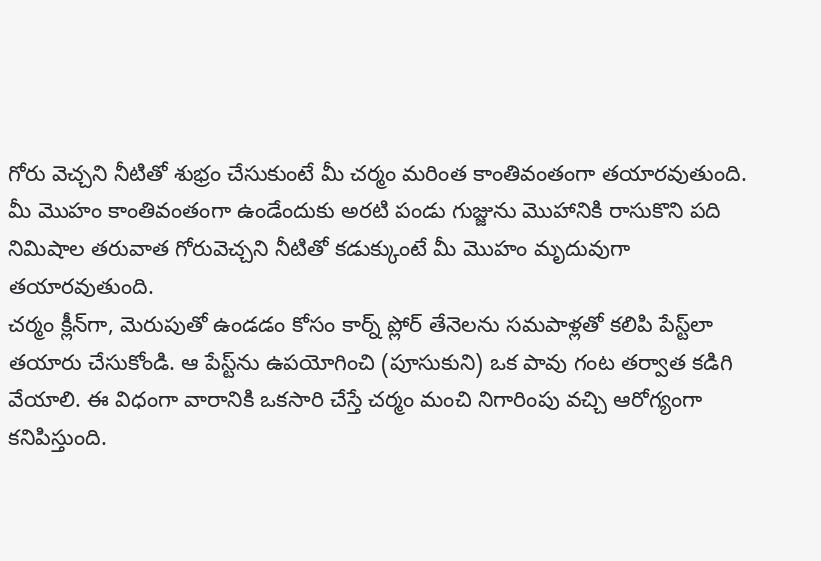గోరు వెచ్చని నీటితో శుభ్రం చేసుకుంటే మీ చర్మం మరింత కాంతివంతంగా తయారవుతుంది.
మీ మొహం కాంతివంతంగా ఉండేందుకు అరటి పండు గుజ్జును మొహానికి రాసుకొని పది నిమిషాల తరువాత గోరువెచ్చని నీటితో కడుక్కుంటే మీ మొహం మృదువుగా తయారవుతుంది.
చర్మం క్లీన్‌గా, మెరుపుతో ఉండడం కోసం కార్న్‌ ప్లోర్‌ తేనెలను సమపాళ్లతో కలిపి పేస్ట్‌లా తయారు చేసుకోండి. ఆ పేస్ట్‌ను ఉపయోగించి (పూసుకుని) ఒక పావు గంట తర్వాత కడిగి వేయాలి. ఈ విధంగా వారానికి ఒకసారి చేస్తే చర్మం మంచి నిగారింపు వచ్చి ఆరోగ్యంగా కనిపిస్తుంది.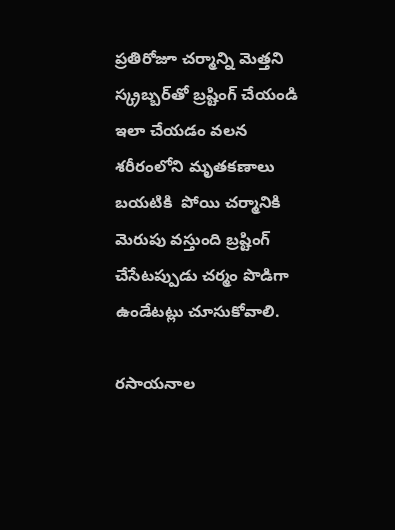ప్రతిరోజూ చర్మాన్ని మెత్తని స్క్రబ్బర్‌తో బ్రష్టింగ్‌ చేయండి ఇలా చేయడం వలన శరీరంలోని మృతకణాలు బయటికి  పోయి చర్మానికి మెరుపు వస్తుంది బ్రష్టింగ్‌ చేసేటప్పుడు చర్మం పొడిగా ఉండేటట్లు చూసుకోవాలి.

రసాయనాల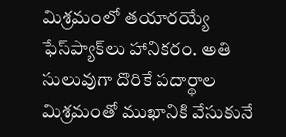మిశ్రమంలో తయారయ్యే ఫేస్‌ప్యాక్‌లు హానికరం. అతి సులువుగా దొరికే పదార్థాల మిశ్రమంతో ముఖానికి వేసుకునే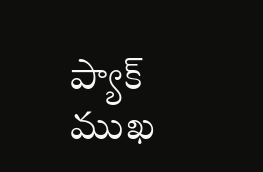ప్యాక్‌ ముఖ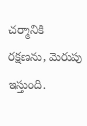చర్మానికి రక్షణను, మెరుపు ఇస్తుంది.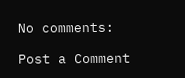No comments:

Post a Comment